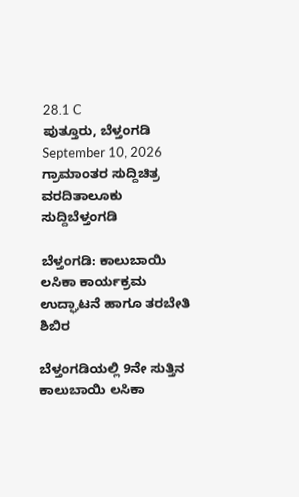28.1 C
ಪುತ್ತೂರು, ಬೆಳ್ತಂಗಡಿ
September 10, 2026
ಗ್ರಾಮಾಂತರ ಸುದ್ದಿಚಿತ್ರ ವರದಿತಾಲೂಕು ಸುದ್ದಿಬೆಳ್ತಂಗಡಿ

ಬೆಳ್ತಂಗಡಿ: ಕಾಲುಬಾಯಿ ಲಸಿಕಾ ಕಾರ್ಯಕ್ರಮ ಉದ್ಘಾಟನೆ ಹಾಗೂ ತರಬೇತಿ ಶಿಬಿರ

ಬೆಳ್ತಂಗಡಿಯಲ್ಲಿ 9ನೇ ಸುತ್ತಿನ ಕಾಲುಬಾಯಿ ಲಸಿಕಾ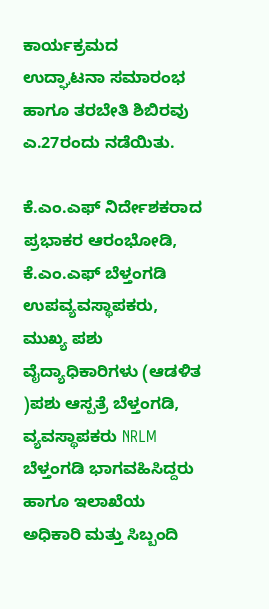ಕಾರ್ಯಕ್ರಮದ ಉದ್ಘಾಟನಾ ಸಮಾರಂಭ ಹಾಗೂ ತರಬೇತಿ ಶಿಬಿರವು ಎ.27ರಂದು ನಡೆಯಿತು.

ಕೆ.ಎಂ.ಎಫ್ ನಿರ್ದೇಶಕರಾದ ಪ್ರಭಾಕರ ಆರಂಭೋಡಿ, ಕೆ.ಎಂ.ಎಫ್ ಬೆಳ್ತಂಗಡಿ ಉಪವ್ಯವಸ್ಥಾಪಕರು, ಮುಖ್ಯ ಪಶು ವೈದ್ಯಾಧಿಕಾರಿಗಳು (ಆಡಳಿತ )ಪಶು ಆಸ್ಪತ್ರೆ ಬೆಳ್ತಂಗಡಿ, ವ್ಯವಸ್ಥಾಪಕರು NRLM ಬೆಳ್ತಂಗಡಿ ಭಾಗವಹಿಸಿದ್ದರು ಹಾಗೂ ಇಲಾಖೆಯ ಅಧಿಕಾರಿ ಮತ್ತು ಸಿಬ್ಬಂದಿ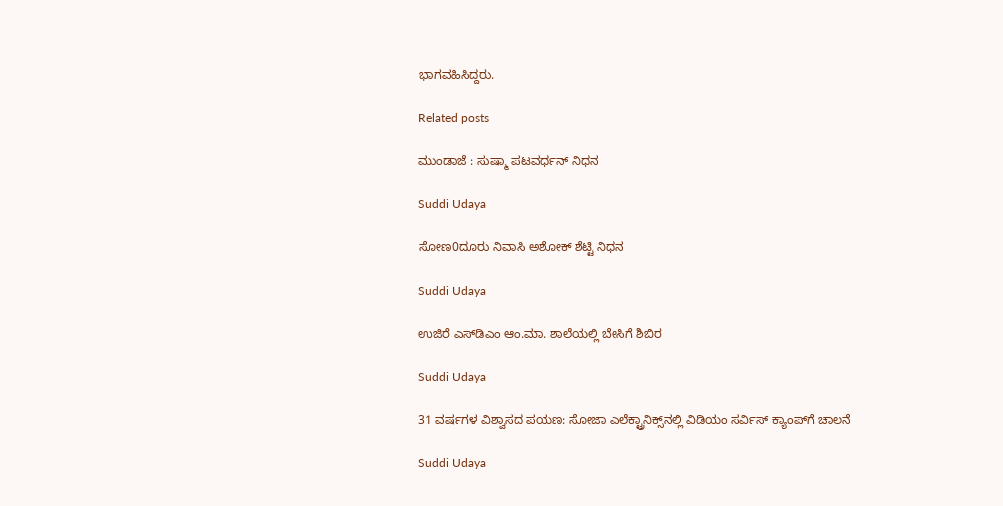ಭಾಗವಹಿಸಿದ್ದರು.

Related posts

ಮುಂಡಾಜೆ : ಸುಷ್ಮಾ ಪಟವರ್ಧನ್ ನಿಧನ

Suddi Udaya

ಸೋಣ0ದೂರು ನಿವಾಸಿ ಅಶೋಕ್ ಶೆಟ್ಟಿ ನಿಧನ

Suddi Udaya

ಉಜಿರೆ ಎಸ್‌ಡಿಎಂ ಆಂ.ಮಾ. ಶಾಲೆಯಲ್ಲಿ ಬೇಸಿಗೆ ಶಿಬಿರ

Suddi Udaya

31 ವರ್ಷಗಳ ವಿಶ್ವಾಸದ ಪಯಣ: ಸೋಜಾ ಎಲೆಕ್ಟ್ರಾನಿಕ್ಸ್‌ನಲ್ಲಿ ವಿಡಿಯಂ ಸರ್ವಿಸ್ ಕ್ಯಾಂಪ್‌ಗೆ ಚಾಲನೆ

Suddi Udaya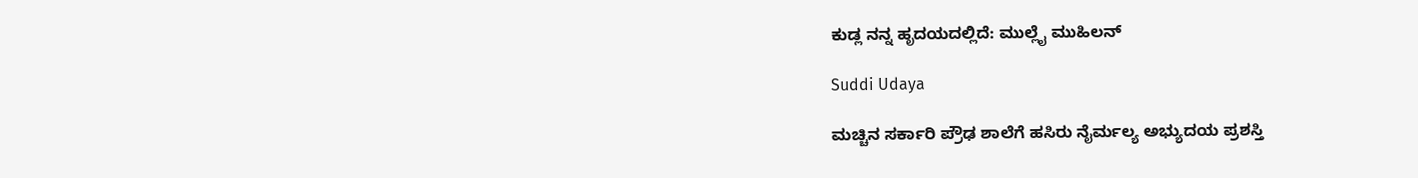ಕುಡ್ಲ ನನ್ನ ಹೃದಯದಲ್ಲಿದೆ: ಮುಲ್ಲೈ ಮುಹಿಲನ್

Suddi Udaya

ಮಚ್ಚಿನ ಸರ್ಕಾರಿ ಪ್ರೌಢ ಶಾಲೆಗೆ ಹಸಿರು ನೈರ್ಮಲ್ಯ ಅಭ್ಯುದಯ ಪ್ರಶಸ್ತಿ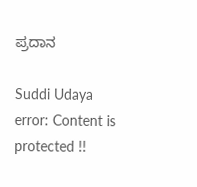ಪ್ರದಾನ

Suddi Udaya
error: Content is protected !!